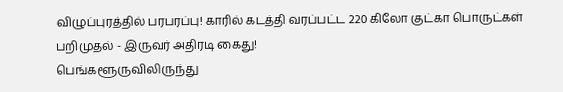விழுப்புரத்தில் பரபரப்பு! காரில் கடத்தி வரப்பட்ட 220 கிலோ குட்கா பொருட்கள் பறிமுதல் - இருவர் அதிரடி கைது!
பெங்களூருவிலிருந்து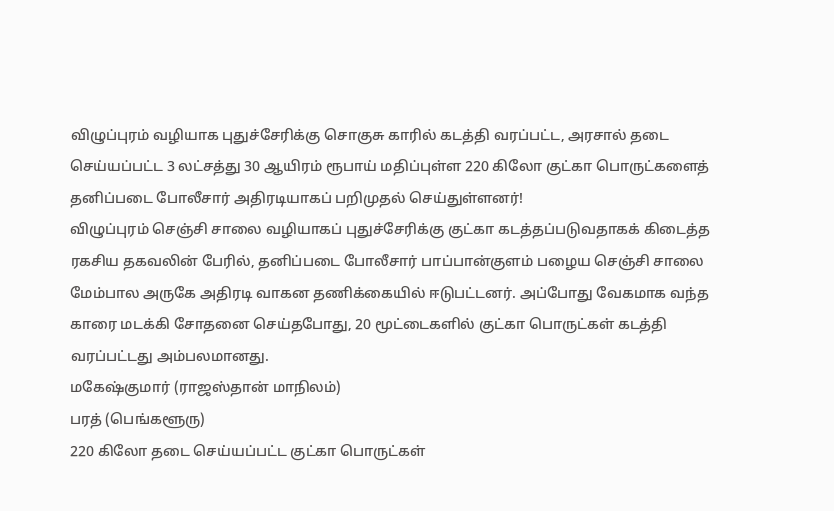விழுப்புரம் வழியாக புதுச்சேரிக்கு சொகுசு காரில் கடத்தி வரப்பட்ட, அரசால் தடை செய்யப்பட்ட 3 லட்சத்து 30 ஆயிரம் ரூபாய் மதிப்புள்ள 220 கிலோ குட்கா பொருட்களைத் தனிப்படை போலீசார் அதிரடியாகப் பறிமுதல் செய்துள்ளனர்!
விழுப்புரம் செஞ்சி சாலை வழியாகப் புதுச்சேரிக்கு குட்கா கடத்தப்படுவதாகக் கிடைத்த ரகசிய தகவலின் பேரில், தனிப்படை போலீசார் பாப்பான்குளம் பழைய செஞ்சி சாலை மேம்பால அருகே அதிரடி வாகன தணிக்கையில் ஈடுபட்டனர். அப்போது வேகமாக வந்த காரை மடக்கி சோதனை செய்தபோது, 20 மூட்டைகளில் குட்கா பொருட்கள் கடத்தி வரப்பட்டது அம்பலமானது.
மகேஷ்குமார் (ராஜஸ்தான் மாநிலம்)
பரத் (பெங்களூரு)
220 கிலோ தடை செய்யப்பட்ட குட்கா பொருட்கள்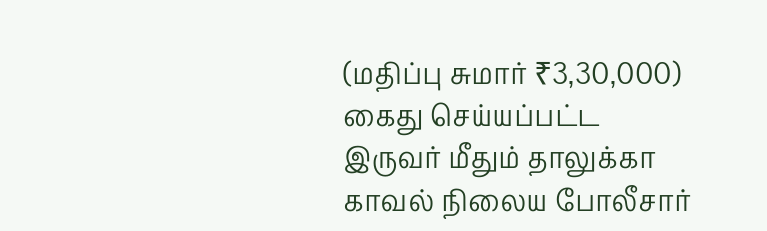(மதிப்பு சுமார் ₹3,30,000)
கைது செய்யப்பட்ட இருவர் மீதும் தாலுக்கா காவல் நிலைய போலீசார்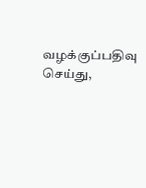வழக்குப்பதிவு செய்து,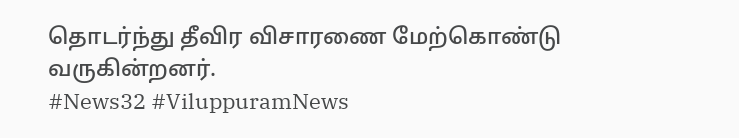தொடர்ந்து தீவிர விசாரணை மேற்கொண்டு வருகின்றனர்.
#News32 #ViluppuramNews